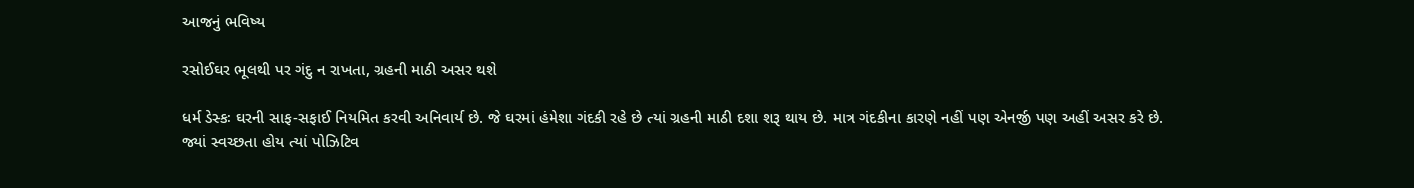આજનું ભવિષ્ય

રસોઈઘર ભૂલથી પર ગંદુ ન રાખતા, ગ્રહની માઠી અસર થશે

ધર્મ ડેસ્કઃ ઘરની સાફ-સફાઈ નિયમિત કરવી અનિવાર્ય છે. જે ઘરમાં હંમેશા ગંદકી રહે છે ત્યાં ગ્રહની માઠી દશા શરૂ થાય છે. માત્ર ગંદકીના કારણે નહીં પણ એનર્જી પણ અહીં અસર કરે છે. જ્યાં સ્વચ્છતા હોય ત્યાં પોઝિટિવ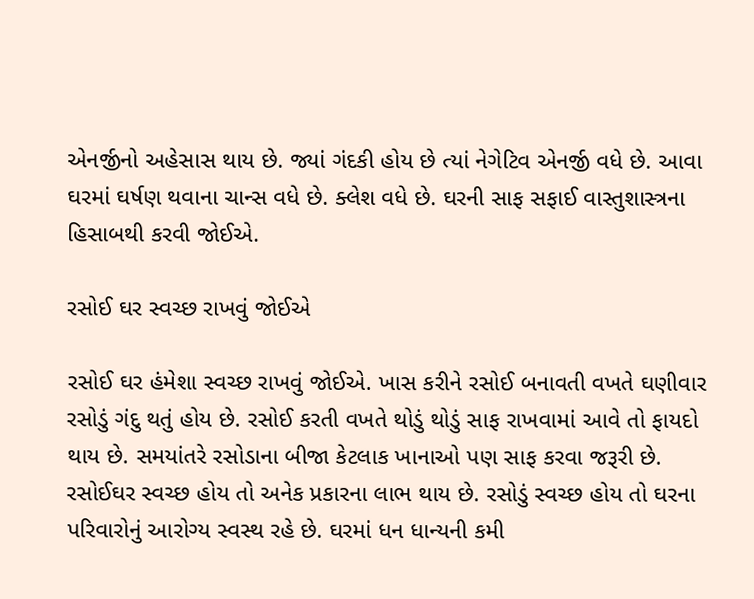એનર્જીનો અહેસાસ થાય છે. જ્યાં ગંદકી હોય છે ત્યાં નેગેટિવ એનર્જી વધે છે. આવા ઘરમાં ઘર્ષણ થવાના ચાન્સ વધે છે. ક્લેશ વધે છે. ઘરની સાફ સફાઈ વાસ્તુશાસ્ત્રના હિસાબથી કરવી જોઈએ.

રસોઈ ઘર સ્વચ્છ રાખવું જોઈએ

રસોઈ ઘર હંમેશા સ્વચ્છ રાખવું જોઈએ. ખાસ કરીને રસોઈ બનાવતી વખતે ઘણીવાર રસોડું ગંદુ થતું હોય છે. રસોઈ કરતી વખતે થોડું થોડું સાફ રાખવામાં આવે તો ફાયદો થાય છે. સમયાંતરે રસોડાના બીજા કેટલાક ખાનાઓ પણ સાફ કરવા જરૂરી છે. રસોઈઘર સ્વચ્છ હોય તો અનેક પ્રકારના લાભ થાય છે. રસોડું સ્વચ્છ હોય તો ઘરના પરિવારોનું આરોગ્ય સ્વસ્થ રહે છે. ઘરમાં ધન ધાન્યની કમી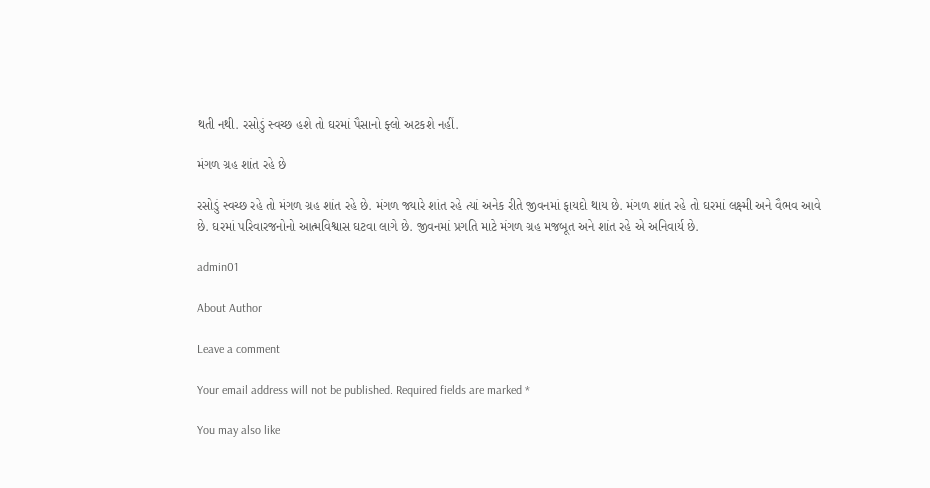થતી નથી. રસોડું સ્વચ્છ હશે તો ઘરમાં પૈસાનો ફ્લો અટકશે નહીં.

મંગળ ગ્રહ શાંત રહે છે

રસોડું સ્વચ્છ રહે તો મંગળ ગ્રહ શાંત રહે છે. મંગળ જ્યારે શાંત રહે ત્યાં અનેક રીતે જીવનમાં ફાયદો થાય છે. મંગળ શાંત રહે તો ઘરમાં લક્ષ્મી અને વૈભવ આવે છે. ઘરમાં પરિવારજનોનો આત્મવિશ્વાસ ઘટવા લાગે છે. જીવનમાં પ્રગતિ માટે મંગળ ગ્રહ મજબૂત અને શાંત રહે એ અનિવાર્ય છે.

admin01

About Author

Leave a comment

Your email address will not be published. Required fields are marked *

You may also like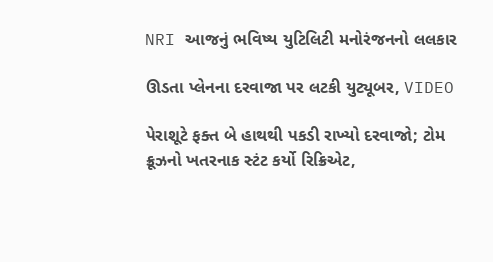NRI આજનું ભવિષ્ય યુટિલિટી મનોરંજનનો લલકાર

ઊડતા પ્લેનના દરવાજા પર લટકી યુટ્યૂબર, VIDEO

પેરાશૂટે ફક્ત બે હાથથી પકડી રાખ્યો દરવાજો; ટોમ ક્રૂઝનો ખતરનાક સ્ટંટ કર્યો રિક્રિએટ,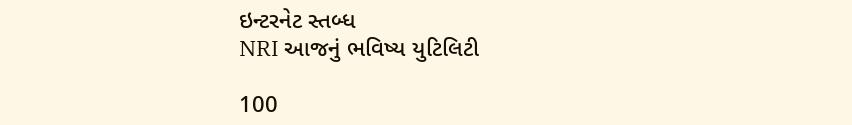ઇન્ટરનેટ સ્તબ્ધ
NRI આજનું ભવિષ્ય યુટિલિટી

100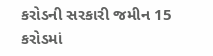કરોડની સરકારી જમીન 15 કરોડમાં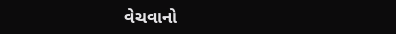વેચવાનો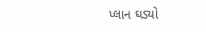પ્લાન ઘડ્યો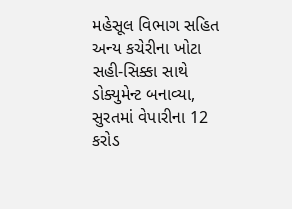મહેસૂલ વિભાગ સહિત અન્ય કચેરીના ખોટા સહી-સિક્કા સાથે ડોક્યુમેન્ટ બનાવ્યા, સુરતમાં વેપારીના 12 કરોડ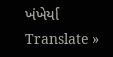ખંખેર્યા
Translate »